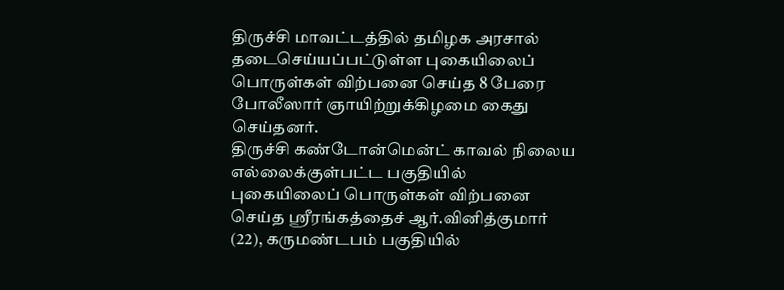திருச்சி மாவட்டத்தில் தமிழக அரசால் தடைசெய்யப்பட்டுள்ள புகையிலைப் பொருள்கள் விற்பனை செய்த 8 பேரை போலீஸார் ஞாயிற்றுக்கிழமை கைது செய்தனர்.
திருச்சி கண்டோன்மென்ட் காவல் நிலைய எல்லைக்குள்பட்ட பகுதியில் புகையிலைப் பொருள்கள் விற்பனை செய்த ஸ்ரீரங்கத்தைச் ஆர்.வினித்குமார் (22), கருமண்டபம் பகுதியில்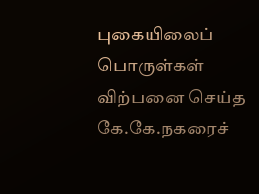புகையிலைப் பொருள்கள் விற்பனை செய்த கே.கே.நகரைச்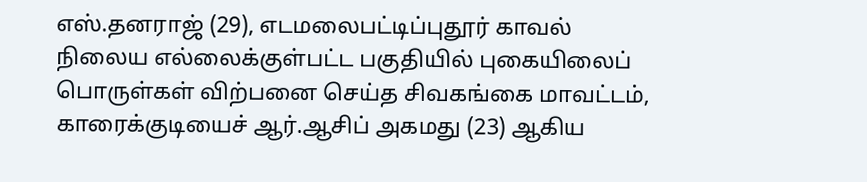எஸ்.தனராஜ் (29), எடமலைபட்டிப்புதூர் காவல் நிலைய எல்லைக்குள்பட்ட பகுதியில் புகையிலைப் பொருள்கள் விற்பனை செய்த சிவகங்கை மாவட்டம், காரைக்குடியைச் ஆர்.ஆசிப் அகமது (23) ஆகிய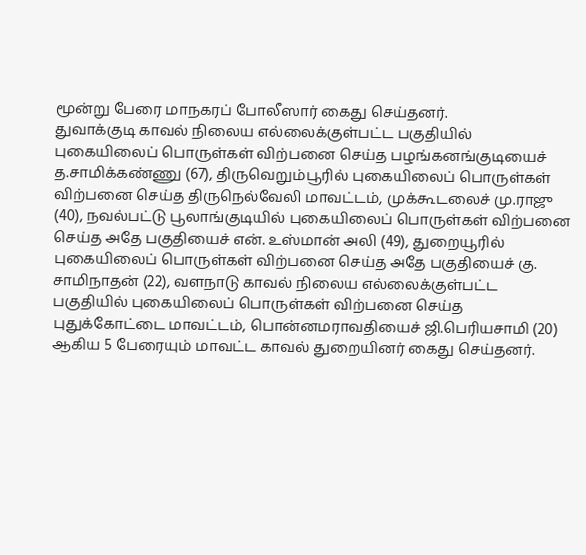மூன்று பேரை மாநகரப் போலீஸார் கைது செய்தனர்.
துவாக்குடி காவல் நிலைய எல்லைக்குள்பட்ட பகுதியில் புகையிலைப் பொருள்கள் விற்பனை செய்த பழங்கனங்குடியைச் த.சாமிக்கண்ணு (67), திருவெறும்பூரில் புகையிலைப் பொருள்கள் விற்பனை செய்த திருநெல்வேலி மாவட்டம், முக்கூடலைச் மு.ராஜு (40), நவல்பட்டு பூலாங்குடியில் புகையிலைப் பொருள்கள் விற்பனை செய்த அதே பகுதியைச் என். உஸ்மான் அலி (49), துறையூரில் புகையிலைப் பொருள்கள் விற்பனை செய்த அதே பகுதியைச் கு. சாமிநாதன் (22), வளநாடு காவல் நிலைய எல்லைக்குள்பட்ட பகுதியில் புகையிலைப் பொருள்கள் விற்பனை செய்த புதுக்கோட்டை மாவட்டம், பொன்னமராவதியைச் ஜி.பெரியசாமி (20) ஆகிய 5 பேரையும் மாவட்ட காவல் துறையினர் கைது செய்தனர்.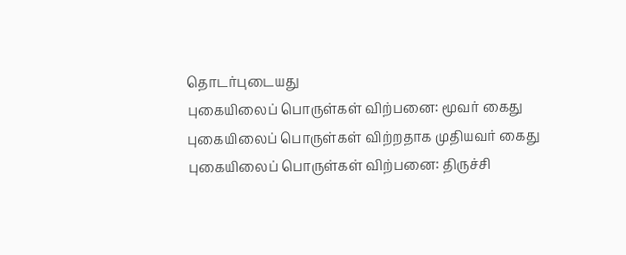தொடர்புடையது
புகையிலைப் பொருள்கள் விற்பனை: மூவர் கைது
புகையிலைப் பொருள்கள் விற்றதாக முதியவர் கைது
புகையிலைப் பொருள்கள் விற்பனை: திருச்சி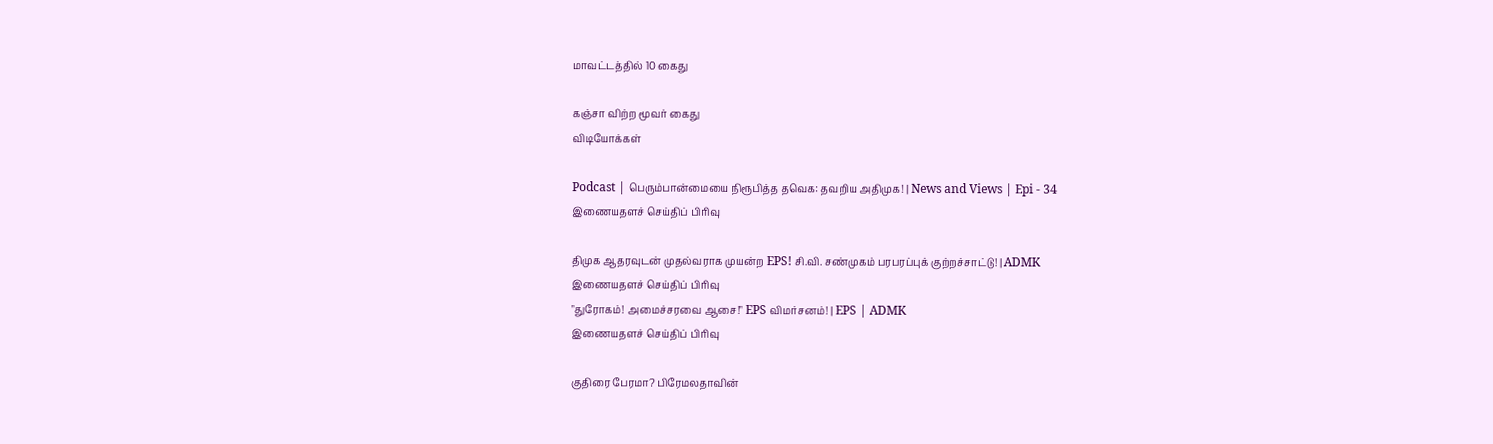மாவட்டத்தில் 10 கைது

கஞ்சா விற்ற மூவர் கைது
விடியோக்கள்

Podcast | பெரும்பான்மையை நிரூபித்த தவெக: தவறிய அதிமுக! | News and Views | Epi - 34
இணையதளச் செய்திப் பிரிவு

திமுக ஆதரவுடன் முதல்வராக முயன்ற EPS! சி.வி. சண்முகம் பரபரப்புக் குற்றச்சாட்டு! | ADMK
இணையதளச் செய்திப் பிரிவு
"துரோகம்! அமைச்சரவை ஆசை!" EPS விமர்சனம்! | EPS | ADMK
இணையதளச் செய்திப் பிரிவு

குதிரை பேரமா? பிரேமலதாவின்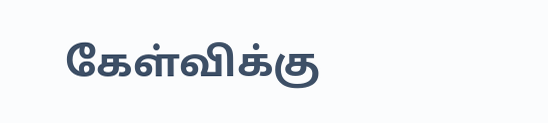கேள்விக்கு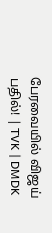பேரவையில் விஜய் பதில்! | TVK | DMDK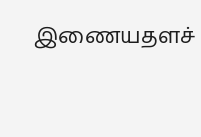இணையதளச்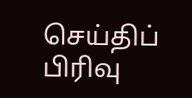செய்திப் பிரிவு